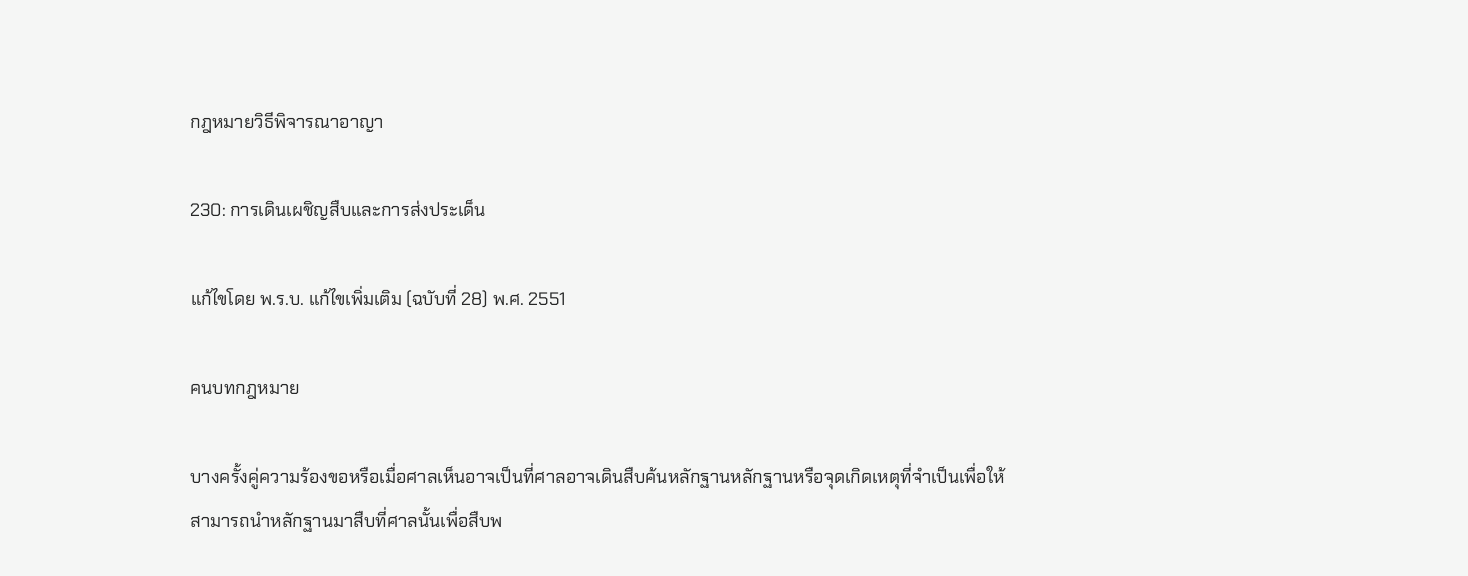กฎหมายวิธีพิจารณาอาญา

230: การเดินเผชิญสืบและการส่งประเด็น

แก้ไขโดย พ.ร.บ. แก้ไขเพิ่มเติม (ฉบับที่ 28) พ.ศ. 2551

คนบทกฎหมาย

บางครั้งคู่ความร้องขอหรือเมื่อศาลเห็นอาจเป็นที่ศาลอาจเดินสืบค้นหลักฐานหลักฐานหรือจุดเกิดเหตุที่จำเป็นเพื่อให้สามารถนำหลักฐานมาสืบที่ศาลนั้นเพื่อสืบพ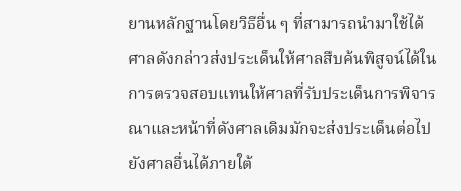ยานหลักฐานโดยวิธีอื่น ๆ ที่สามารถนำมาใช้ได้ ศาลดังกล่าวส่งประเด็นให้ศาลสืบค้นพิสูจน์ได้ในการตรวจสอบแทนให้ศาลที่รับประเด็นการพิจารณาและหน้าที่ดังศาลเดิมมักจะส่งประเด็นต่อไปยังศาลอื่นได้ภายใต้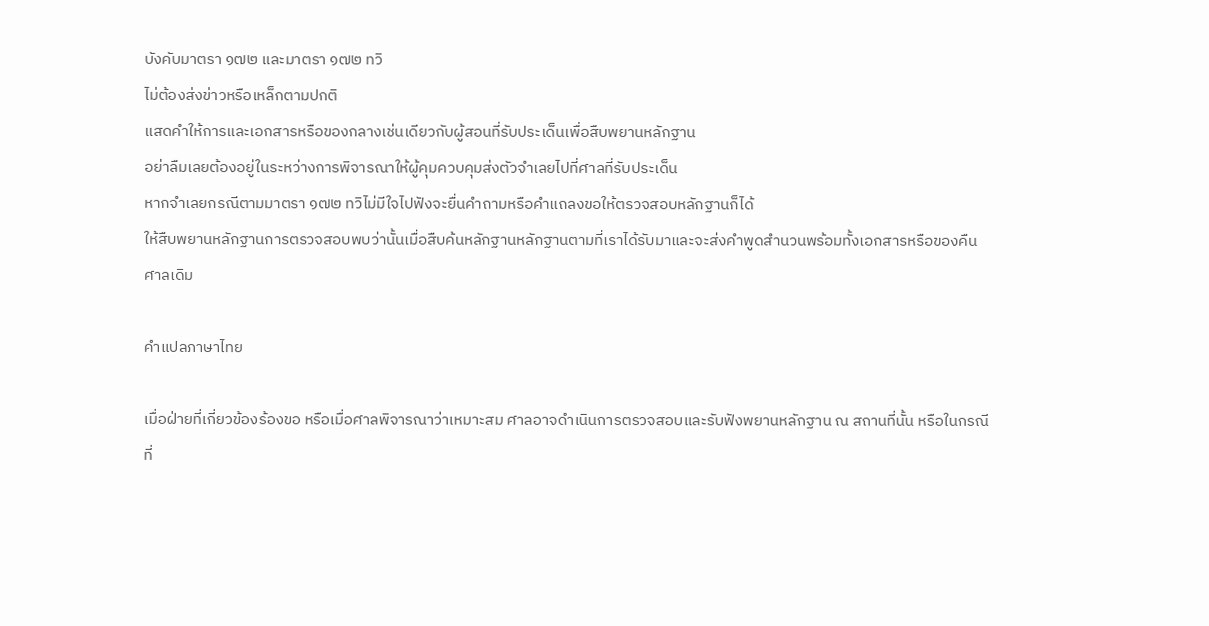บังคับมาตรา ๑๗๒ และมาตรา ๑๗๒ ทวิ
ไม่ต้องส่งข่าวหรือเหล็กตามปกติ
แสดคำให้การและเอกสารหรือของกลางเช่นเดียวกับผู้สอนที่รับประเด็นเพื่อสืบพยานหลักฐาน
อย่าลืมเลยต้องอยู่ในระหว่างการพิจารณาให้ผู้คุมควบคุมส่งตัวจำเลยไปที่ศาลที่รับประเด็น
หากจำเลยกรณีตามมาตรา ๑๗๒ ทวิไม่มีใจไปฟังจะยื่นคำถามหรือคำแถลงขอให้ตรวจสอบหลักฐานก็ได้
ให้สืบพยานหลักฐานการตรวจสอบพบว่านั้นเมื่อสืบค้นหลักฐานหลักฐานตามที่เราได้รับมาและจะส่งคำพูดสำนวนพร้อมทั้งเอกสารหรือของคืนศาลเดิม

คำแปลภาษาไทย

เมื่อฝ่ายที่เกี่ยวข้องร้องขอ หรือเมื่อศาลพิจารณาว่าเหมาะสม ศาลอาจดำเนินการตรวจสอบและรับฟังพยานหลักฐาน ณ สถานที่นั้น หรือในกรณีที่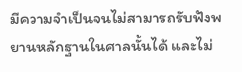มีความจำเป็นจนไม่สามารถรับฟังพยานหลักฐานในศาลนั้นได้ และไม่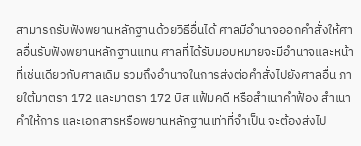สามารถรับฟังพยานหลักฐานด้วยวิธีอื่นได้ ศาลมีอำนาจออกคำสั่งให้ศาลอื่นรับฟังพยานหลักฐานแทน ศาลที่ได้รับมอบหมายจะมีอำนาจและหน้าที่เช่นเดียวกับศาลเดิม รวมถึงอำนาจในการส่งต่อคำสั่งไปยังศาลอื่น ภายใต้มาตรา 172 และมาตรา 172 บิส แฟ้มคดี หรือสำเนาคำฟ้อง สำเนาคำให้การ และเอกสารหรือพยานหลักฐานเท่าที่จำเป็น จะต้องส่งไป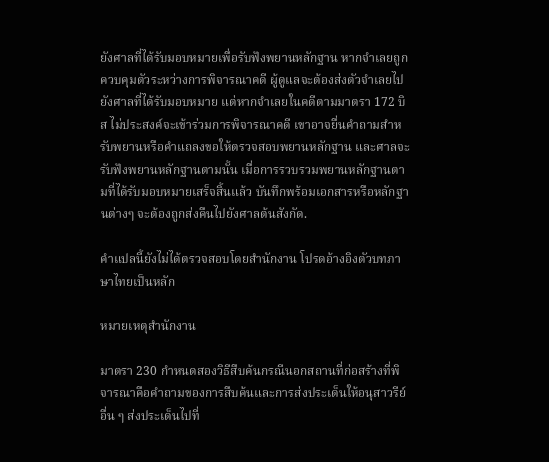ยังศาลที่ได้รับมอบหมายเพื่อรับฟังพยานหลักฐาน หากจำเลยถูกควบคุมตัวระหว่างการพิจารณาคดี ผู้ดูแลจะต้องส่งตัวจำเลยไปยังศาลที่ได้รับมอบหมาย แต่หากจำเลยในคดีตามมาตรา 172 บิส ไม่ประสงค์จะเข้าร่วมการพิจารณาคดี เขาอาจยื่นคำถามสำหรับพยานหรือคำแถลงขอให้ตรวจสอบพยานหลักฐาน และศาลจะรับฟังพยานหลักฐานตามนั้น เมื่อการรวบรวมพยานหลักฐานตามที่ได้รับมอบหมายเสร็จสิ้นแล้ว บันทึกพร้อมเอกสารหรือหลักฐานต่างๆ จะต้องถูกส่งคืนไปยังศาลต้นสังกัด.

คำแปลนี้ยังไม่ได้ตรวจสอบโดยสำนักงาน โปรดอ้างอิงตัวบทภาษาไทยเป็นหลัก

หมายเหตุสำนักงาน

มาตรา 230 กำหนดสองวิธีสืบค้นกรณีนอกสถานที่ก่อสร้างที่พิจารณาคือคำถามของการสืบค้นและการส่งประเด็นให้อนุสาวรีย์อื่น ๆ ส่งประเด็นไปที่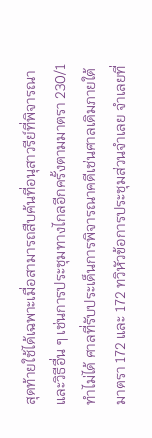สุดท้ายใช้ได้เฉพาะเมื่อสามารถสืบค้นที่อนุสาวรีย์ที่พิจารณาและวิธีอื่น ๆ เช่นการประชุมทางไกลอีกครั้งตามมาตรา 230/1 ทำไม่ได้ ศาลที่รับประเด็นการพิจารณาคดีเช่นศาลเดิมภายใต้มาตรา 172 และ 172 ทวิหัวข้อการประชุมส่วนจำเลย จำเลยที่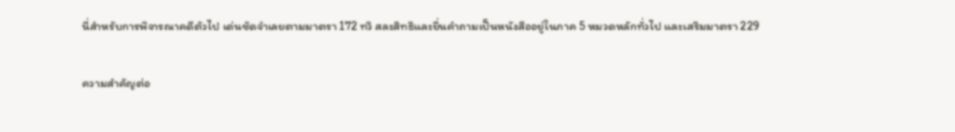นี่สำหรับการพิจารณาคดีตัวไป เด่นชัดจำเลยตามมาตรา 172 ทวิ สละสิทธิและยื่นคำถามเป็นหนังสืออยู่ในภาค 5 หมวดหลักทั่วไป และเสริมมาตรา 229

ความสำคัญต่อ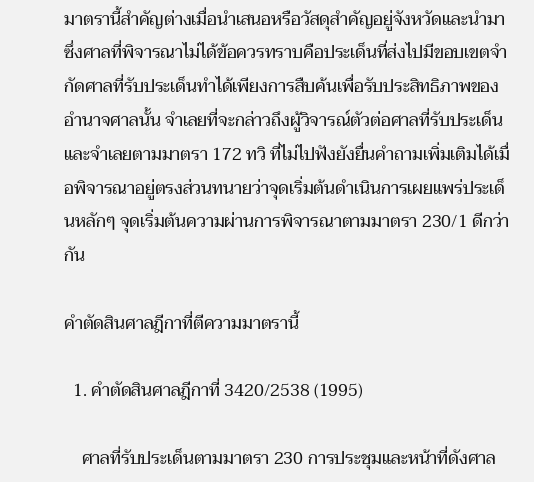มาตรานี้สำคัญต่างเมื่อนำเสนอหรือวัสดุสำคัญอยู่จังหวัดและนำมาซึ่งศาลที่พิจารณาไม่ได้ข้อควรทราบคือประเด็นที่ส่งไปมีขอบเขตจำกัดศาลที่รับประเด็นทำได้เพียงการสืบค้นเพื่อรับประสิทธิภาพของอำนาจศาลนั้น จำเลยที่จะกล่าวถึงผู้วิจารณ์ตัวต่อศาลที่รับประเด็นและจำเลยตามมาตรา 172 ทวิ ที่ไม่ไปฟังยังยื่นคำถามเพิ่มเติมได้เมื่อพิจารณาอยู่ตรงส่วนทนายว่าจุดเริ่มต้นดำเนินการเผยแพร่ประเด็นหลักๆ จุดเริ่มต้นความผ่านการพิจารณาตามมาตรา 230/1 ดีกว่ากัน

คำตัดสินศาลฎีกาที่ตีความมาตรานี้

  1. คำตัดสินศาลฎีกาที่ 3420/2538 (1995)

    ศาลที่รับประเด็นตามมาตรา 230 การประชุมและหน้าที่ดังศาล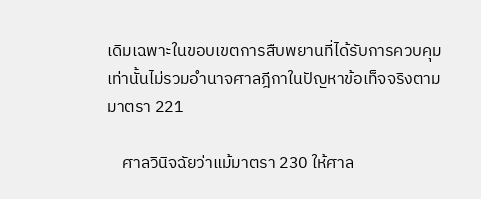เดิมเฉพาะในขอบเขตการสืบพยานที่ได้รับการควบคุมเท่านั้นไม่รวมอำนาจศาลฎีกาในปัญหาข้อเท็จจริงตามมาตรา 221

    ศาลวินิจฉัยว่าแม้มาตรา 230 ให้ศาล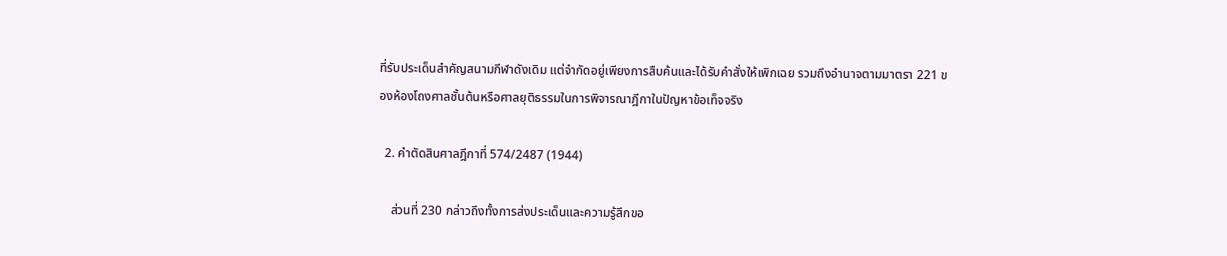ที่รับประเด็นสำคัญสนามกีฬาดังเดิม แต่จำกัดอยู่เพียงการสืบค้นและได้รับคำสั่งให้เพิกเฉย รวมถึงอำนาจตามมาตรา 221 ของห้องโถงศาลชั้นต้นหรือศาลยุติธรรมในการพิจารณาฎีกาในปัญหาข้อเท็จจริง

  2. คำตัดสินศาลฎีกาที่ 574/2487 (1944)

    ส่วนที่ 230 กล่าวถึงทั้งการส่งประเด็นและความรู้สึกขอ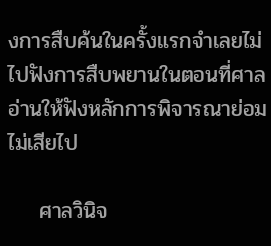งการสืบค้นในครั้งแรกจำเลยไม่ไปฟังการสืบพยานในตอนที่ศาลอ่านให้ฟังหลักการพิจารณาย่อมไม่เสียไป

    ศาลวินิจ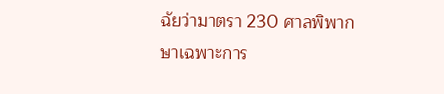ฉัยว่ามาตรา 230 ศาลพิพากษาเฉพาะการ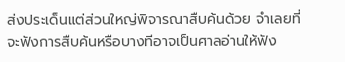ส่งประเด็นแต่ส่วนใหญ่พิจารณาสืบค้นด้วย จำเลยที่จะฟังการสืบค้นหรือบางทีอาจเป็นศาลอ่านให้ฟัง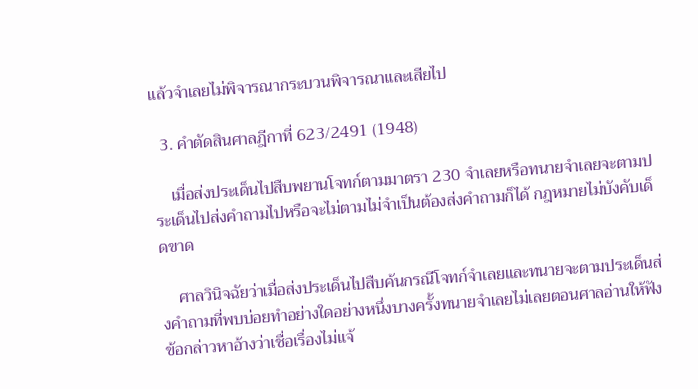แล้วจำเลยไม่พิจารณากระบวนพิจารณาและเสียไป

  3. คำตัดสินศาลฎีกาที่ 623/2491 (1948)

    เมื่อส่งประเด็นไปสืบพยานโจทก์ตามมาตรา 230 จำเลยหรือทนายจำเลยจะตามประเด็นไปส่งคำถามไปหรือจะไม่ตามไม่จำเป็นต้องส่งคำถามก็ได้ กฎหมายไม่บังคับเด็ดขาด

    ศาลวินิจฉัยว่าเมื่อส่งประเด็นไปสืบค้นกรณีโจทก์จำเลยและทนายจะตามประเด็นส่งคำถามที่พบบ่อยทำอย่างใดอย่างหนึ่งบางครั้งทนายจำเลยไม่เลยตอนศาลอ่านให้ฟังข้อกล่าวหาอ้างว่าเชื่อเรื่องไม่แจ้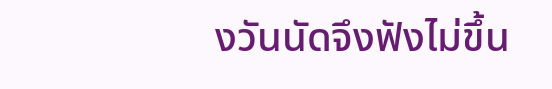งวันนัดจึงฟังไม่ขึ้น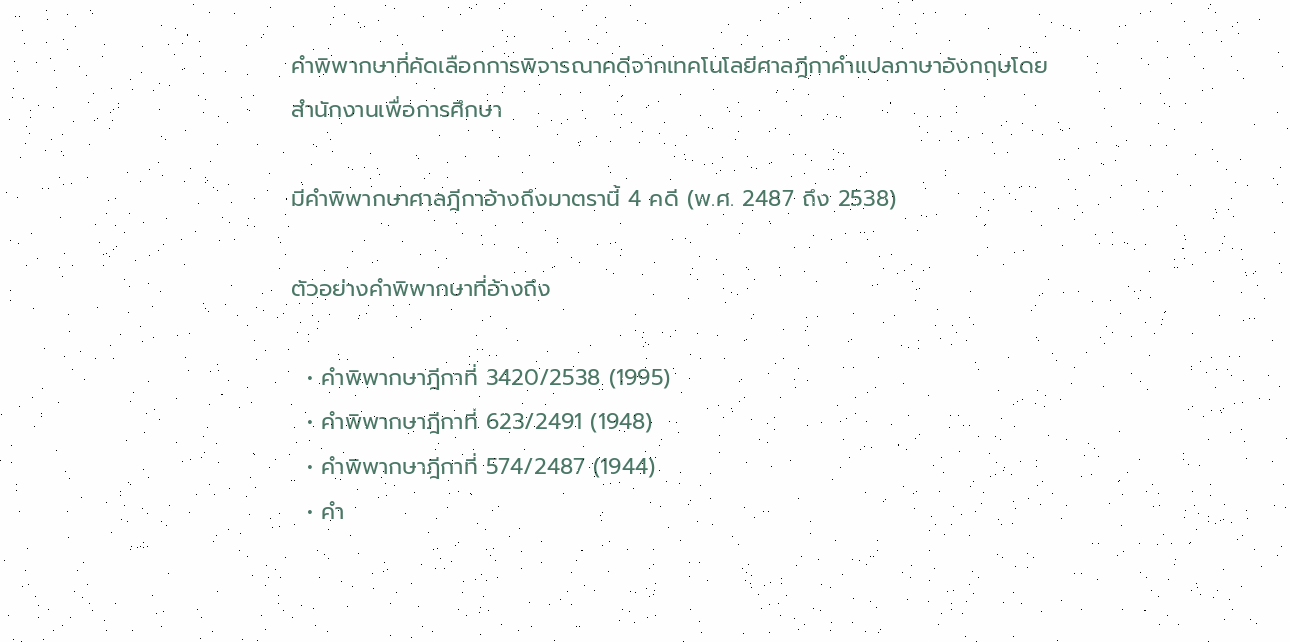คำพิพากษาที่คัดเลือกการพิจารณาคดีจากเทคโนโลยีศาลฎีกาคำแปลภาษาอังกฤษโดยสำนักงานเพื่อการศึกษา

มีคำพิพากษาศาลฎีกาอ้างถึงมาตรานี้ 4 คดี (พ.ศ. 2487 ถึง 2538)

ตัวอย่างคำพิพากษาที่อ้างถึง

  • คำพิพากษาฎีกาที่ 3420/2538 (1995)
  • คำพิพากษาฎีกาที่ 623/2491 (1948)
  • คำพิพากษาฎีกาที่ 574/2487 (1944)
  • คำ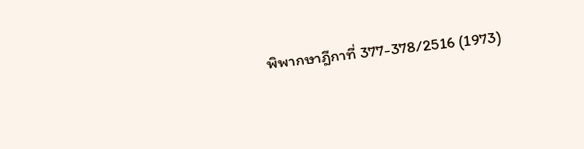พิพากษาฎีกาที่ 377-378/2516 (1973)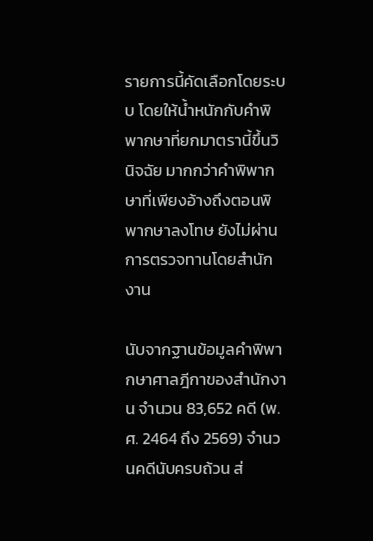รายการนี้คัดเลือกโดยระบบ โดยให้น้ำหนักกับคำพิพากษาที่ยกมาตรานี้ขึ้นวินิจฉัย มากกว่าคำพิพากษาที่เพียงอ้างถึงตอนพิพากษาลงโทษ ยังไม่ผ่านการตรวจทานโดยสำนักงาน

นับจากฐานข้อมูลคำพิพากษาศาลฎีกาของสำนักงาน จำนวน 83,652 คดี (พ.ศ. 2464 ถึง 2569) จำนวนคดีนับครบถ้วน ส่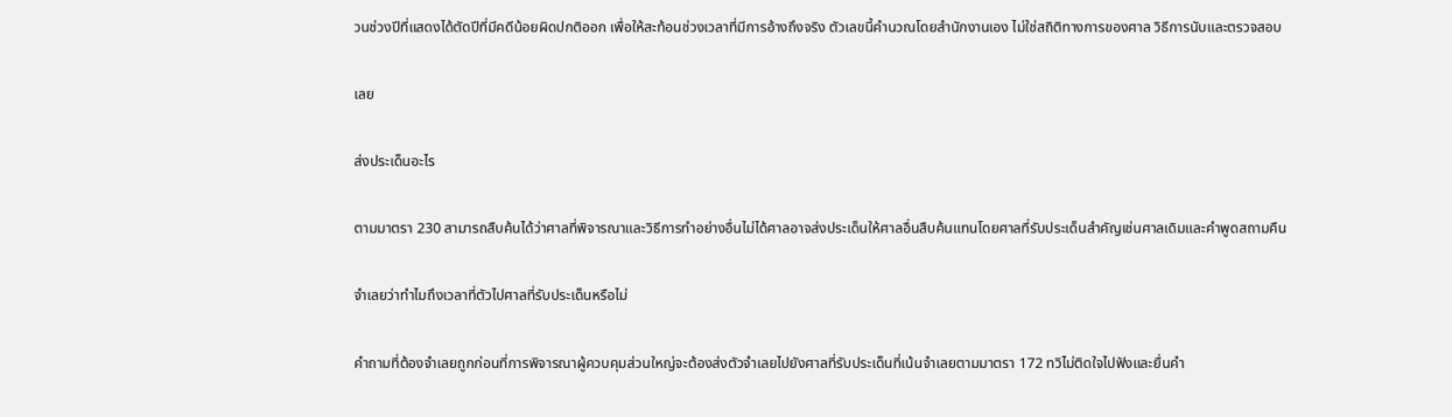วนช่วงปีที่แสดงได้ตัดปีที่มีคดีน้อยผิดปกติออก เพื่อให้สะท้อนช่วงเวลาที่มีการอ้างถึงจริง ตัวเลขนี้คำนวณโดยสำนักงานเอง ไม่ใช่สถิติทางการของศาล วิธีการนับและตรวจสอบ

เลย

ส่งประเด็นอะไร

ตามมาตรา 230 สามารถสืบค้นได้ว่าศาลที่พิจารณาและวิธีการทำอย่างอื่นไม่ได้ศาลอาจส่งประเด็นให้ศาลอื่นสืบค้นแทนโดยศาลที่รับประเด็นสำคัญเช่นศาลเดิมและคำพูดสถามคืน

จำเลยว่าทำไมถึงเวลาที่ตัวไปศาลที่รับประเด็นหรือไม่

คำถามที่ต้องจำเลยถูกก่อนที่การพิจารณาผู้ควบคุมส่วนใหญ่จะต้องส่งตัวจำเลยไปยังศาลที่รับประเด็นที่เน้นจำเลยตามมาตรา 172 ทวิไม่ติดใจไปฟังและยื่นคำ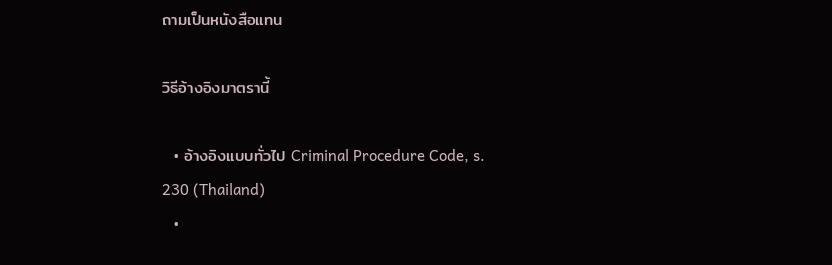ถามเป็นหนังสือแทน

วิธีอ้างอิงมาตรานี้

  • อ้างอิงแบบทั่วไป Criminal Procedure Code, s. 230 (Thailand)
  •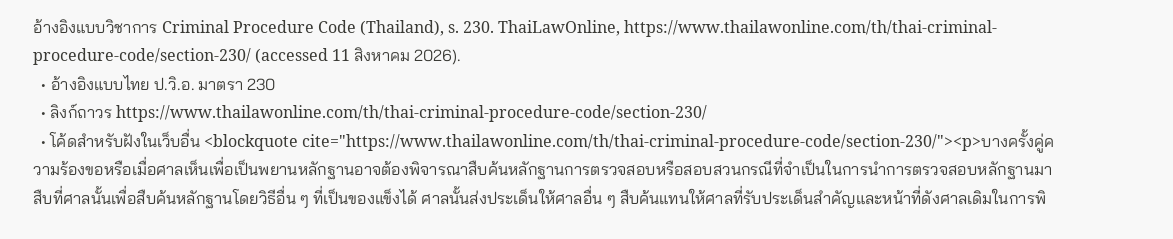อ้างอิงแบบวิชาการ Criminal Procedure Code (Thailand), s. 230. ThaiLawOnline, https://www.thailawonline.com/th/thai-criminal-procedure-code/section-230/ (accessed 11 สิงหาคม 2026).
  • อ้างอิงแบบไทย ป.วิ.อ. มาตรา 230
  • ลิงก์ถาวร https://www.thailawonline.com/th/thai-criminal-procedure-code/section-230/
  • โค้ดสำหรับฝังในเว็บอื่น <blockquote cite="https://www.thailawonline.com/th/thai-criminal-procedure-code/section-230/"><p>บางครั้งคู่ความร้องขอหรือเมื่อศาลเห็นเพื่อเป็นพยานหลักฐานอาจต้องพิจารณาสืบค้นหลักฐานการตรวจสอบหรือสอบสวนกรณีที่จำเป็นในการนำการตรวจสอบหลักฐานมาสืบที่ศาลนั้นเพื่อสืบค้นหลักฐานโดยวิธีอื่น ๆ ที่เป็นของแข็งได้ ศาลนั้นส่งประเด็นให้ศาลอื่น ๆ สืบค้นแทนให้ศาลที่รับประเด็นสำคัญและหน้าที่ดังศาลเดิมในการพิ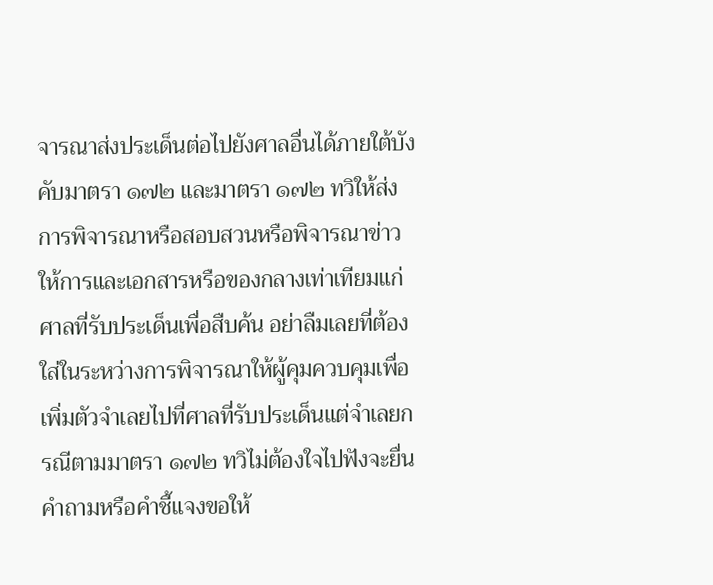จารณาส่งประเด็นต่อไปยังศาลอื่นได้ภายใต้บังคับมาตรา ๑๗๒ และมาตรา ๑๗๒ ทวิให้ส่งการพิจารณาหรือสอบสวนหรือพิจารณาข่าวให้การและเอกสารหรือของกลางเท่าเทียมแก่ศาลที่รับประเด็นเพื่อสืบค้น อย่าลืมเลยที่ต้องใส่ในระหว่างการพิจารณาให้ผู้คุมควบคุมเพื่อเพิ่มตัวจำเลยไปที่ศาลที่รับประเด็นแต่จำเลยกรณีตามมาตรา ๑๗๒ ทวิไม่ต้องใจไปฟังจะยื่นคำถามหรือคำชี้แจงขอให้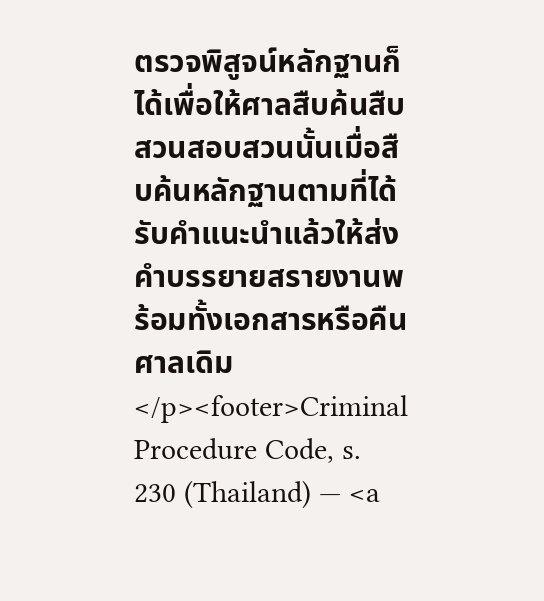ตรวจพิสูจน์หลักฐานก็ได้เพื่อให้ศาลสืบค้นสืบสวนสอบสวนนั้นเมื่อสืบค้นหลักฐานตามที่ได้รับคำแนะนำแล้วให้ส่งคำบรรยายสรายงานพร้อมทั้งเอกสารหรือคืนศาลเดิม</p><footer>Criminal Procedure Code, s. 230 (Thailand) — <a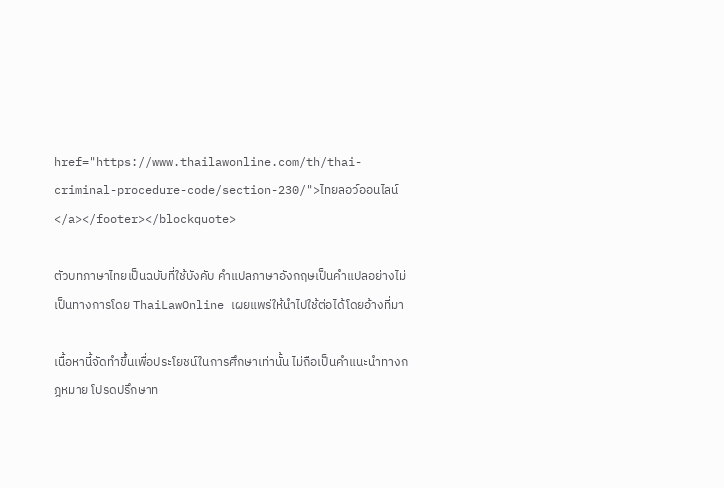href="https://www.thailawonline.com/th/thai-criminal-procedure-code/section-230/">ไทยลอว์ออนไลน์</a></footer></blockquote>

ตัวบทภาษาไทยเป็นฉบับที่ใช้บังคับ คำแปลภาษาอังกฤษเป็นคำแปลอย่างไม่เป็นทางการโดย ThaiLawOnline เผยแพร่ให้นำไปใช้ต่อได้โดยอ้างที่มา

เนื้อหานี้จัดทำขึ้นเพื่อประโยชน์ในการศึกษาเท่านั้น ไม่ถือเป็นคำแนะนำทางกฎหมาย โปรดปรึกษาท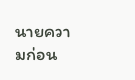นายความก่อน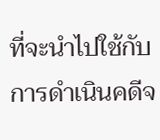ที่จะนำไปใช้กับการดำเนินคดีจ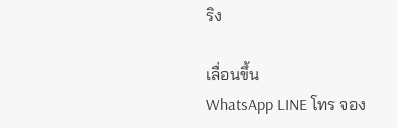ริง

เลื่อนขึ้น
WhatsApp LINE โทร จอง